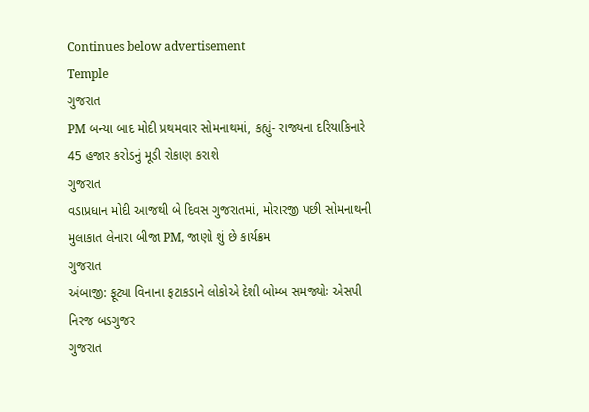Continues below advertisement
Temple
ગુજરાત
PM બન્યા બાદ મોદી પ્રથમવાર સોમનાથમાં, કહ્યું- રાજ્યના દરિયાકિનારે 45 હજાર કરોડનું મૂડી રોકાણ કરાશે
ગુજરાત
વડાપ્રધાન મોદી આજથી બે દિવસ ગુજરાતમાં, મોરારજી પછી સોમનાથની મુલાકાત લેનારા બીજા PM, જાણો શું છે કાર્યક્રમ
ગુજરાત
અંબાજી: ફૂટ્યા વિનાના ફટાકડાને લોકોએ દેશી બોમ્બ સમજ્યોઃ એસપી નિરજ બડગુજર
ગુજરાત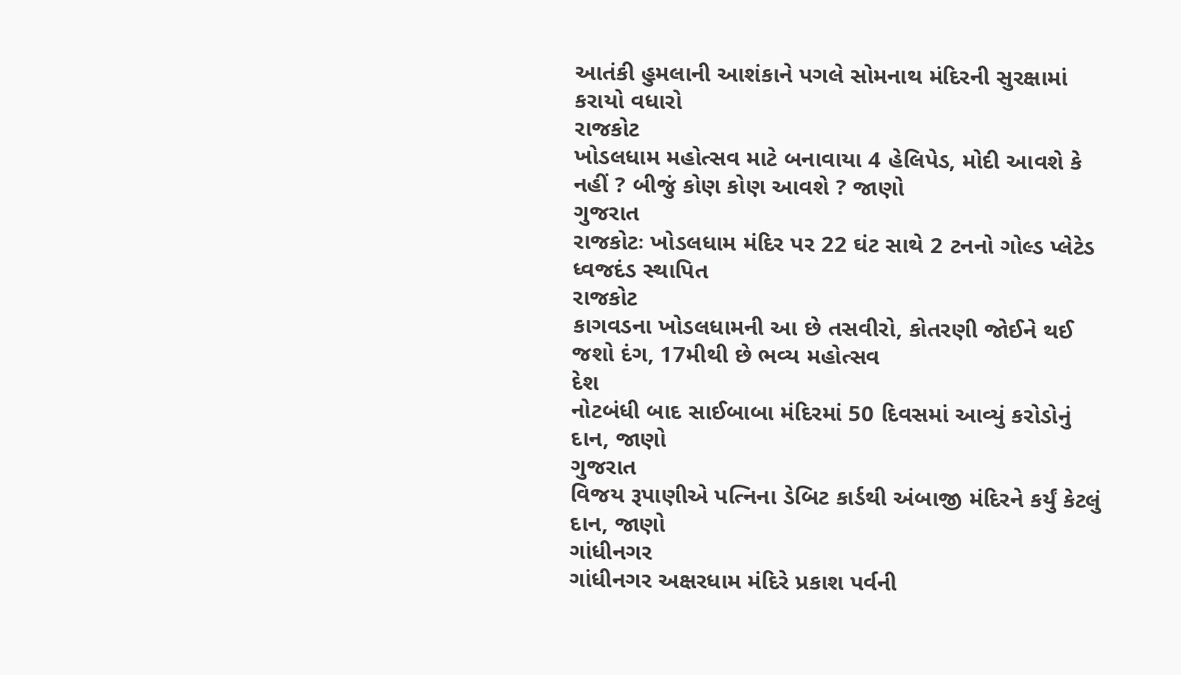આતંકી હુમલાની આશંકાને પગલે સોમનાથ મંદિરની સુરક્ષામાં કરાયો વધારો
રાજકોટ
ખોડલધામ મહોત્સવ માટે બનાવાયા 4 હેલિપેડ, મોદી આવશે કે નહીં ? બીજું કોણ કોણ આવશે ? જાણો
ગુજરાત
રાજકોટઃ ખોડલધામ મંદિર પર 22 ઘંટ સાથે 2 ટનનો ગોલ્ડ પ્લેટેડ ધ્વજદંડ સ્થાપિત
રાજકોટ
કાગવડના ખોડલધામની આ છે તસવીરો, કોતરણી જોઈને થઈ જશો દંગ, 17મીથી છે ભવ્ય મહોત્સવ
દેશ
નોટબંધી બાદ સાઈબાબા મંદિરમાં 50 દિવસમાં આવ્યું કરોડોનું દાન, જાણો
ગુજરાત
વિજય રૂપાણીએ પત્નિના ડેબિટ કાર્ડથી અંબાજી મંદિરને કર્યું કેટલું દાન, જાણો
ગાંધીનગર
ગાંધીનગર અક્ષરધામ મંદિરે પ્રકાશ પર્વની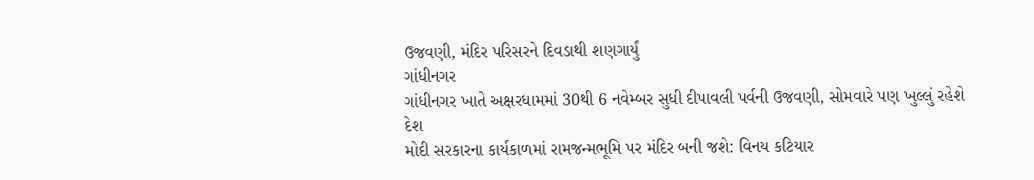ઉજવણી, મંદિર પરિસરને દિવડાથી શણગાર્યું
ગાંધીનગર
ગાંધીનગર ખાતે અક્ષરધામમાં 30થી 6 નવેમ્બર સુધી દીપાવલી પર્વની ઉજવણી, સોમવારે પણ ખુલ્લું રહેશે
દેશ
મોદી સરકારના કાર્યકાળમાં રામજન્મભૂમિ પર મંદિર બની જશે: વિનય કટિયાર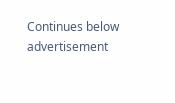Continues below advertisement